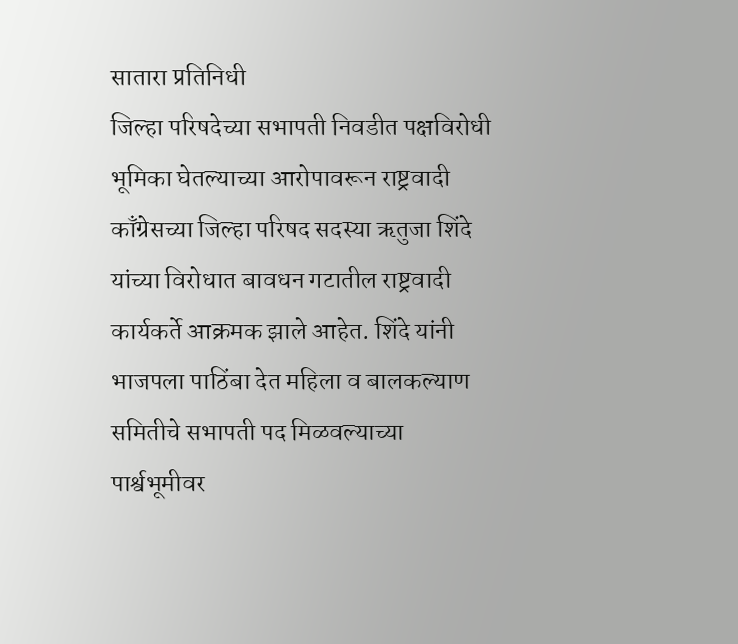सातारा प्रतिनिधी
जिल्हा परिषदेच्या सभापती निवडीत पक्षविरोधी भूमिका घेतल्याच्या आरोपावरून राष्ट्रवादी काँग्रेसच्या जिल्हा परिषद सदस्या ऋतुजा शिंदे यांच्या विरोधात बावधन गटातील राष्ट्रवादी कार्यकर्ते आक्रमक झाले आहेत. शिंदे यांनी भाजपला पाठिंबा देत महिला व बालकल्याण समितीचे सभापती पद मिळवल्याच्या पार्श्वभूमीवर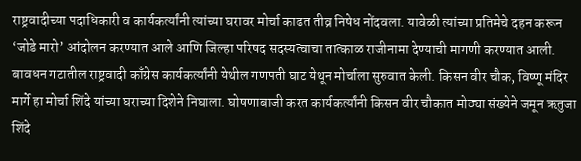राष्ट्रवादीच्या पदाधिकारी व कार्यकर्त्यांनी त्यांच्या घरावर मोर्चा काढत तीव्र निषेध नोंदवला. यावेळी त्यांच्या प्रतिमेचे दहन करून ‘जोडे मारो’ आंदोलन करण्यात आले आणि जिल्हा परिषद सदस्यत्वाचा तात्काळ राजीनामा देण्याची मागणी करण्यात आली.
बावधन गटातील राष्ट्रवादी काँग्रेस कार्यकर्त्यांनी येथील गणपती घाट येथून मोर्चाला सुरुवात केली. किसन वीर चौक, विष्णू मंदिर मार्गे हा मोर्चा शिंदे यांच्या घराच्या दिशेने निघाला. घोषणाबाजी करत कार्यकर्त्यांनी किसन वीर चौकात मोठ्या संख्येने जमून ऋतुजा शिंदे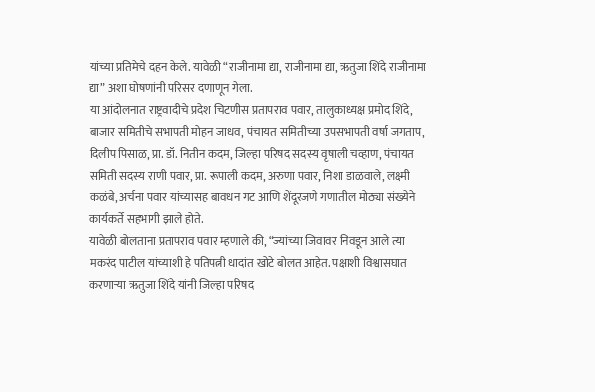यांच्या प्रतिमेचे दहन केले. यावेळी “राजीनामा द्या, राजीनामा द्या, ऋतुजा शिंदे राजीनामा द्या” अशा घोषणांनी परिसर दणाणून गेला.
या आंदोलनात राष्ट्रवादीचे प्रदेश चिटणीस प्रतापराव पवार, तालुकाध्यक्ष प्रमोद शिंदे, बाजार समितीचे सभापती मोहन जाधव, पंचायत समितीच्या उपसभापती वर्षा जगताप, दिलीप पिसाळ, प्रा. डॉ. नितीन कदम, जिल्हा परिषद सदस्य वृषाली चव्हाण, पंचायत समिती सदस्य राणी पवार, प्रा. रूपाली कदम, अरुणा पवार, निशा डाळवाले, लक्ष्मी कळंबे, अर्चना पवार यांच्यासह बावधन गट आणि शेंदूरजणे गणातील मोठ्या संख्येने कार्यकर्ते सहभागी झाले होते.
यावेळी बोलताना प्रतापराव पवार म्हणाले की, “ज्यांच्या जिवावर निवडून आले त्या मकरंद पाटील यांच्याशी हे पतिपत्नी धादांत खोटे बोलत आहेत. पक्षाशी विश्वासघात करणाऱ्या ऋतुजा शिंदे यांनी जिल्हा परिषद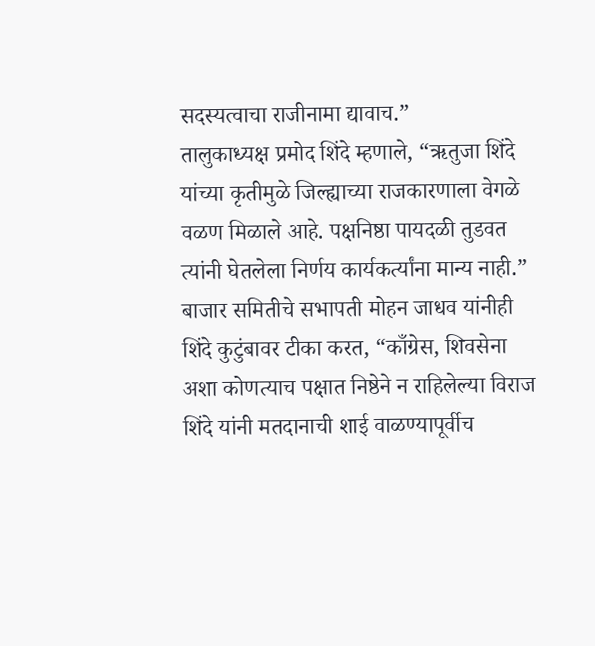सदस्यत्वाचा राजीनामा द्यावाच.”
तालुकाध्यक्ष प्रमोद शिंदे म्हणाले, “ऋतुजा शिंदे यांच्या कृतीमुळे जिल्ह्याच्या राजकारणाला वेगळे वळण मिळाले आहे. पक्षनिष्ठा पायदळी तुडवत त्यांनी घेतलेला निर्णय कार्यकर्त्यांना मान्य नाही.”
बाजार समितीचे सभापती मोहन जाधव यांनीही शिंदे कुटुंबावर टीका करत, “काँग्रेस, शिवसेना अशा कोणत्याच पक्षात निष्ठेने न राहिलेल्या विराज शिंदे यांनी मतदानाची शाई वाळण्यापूर्वीच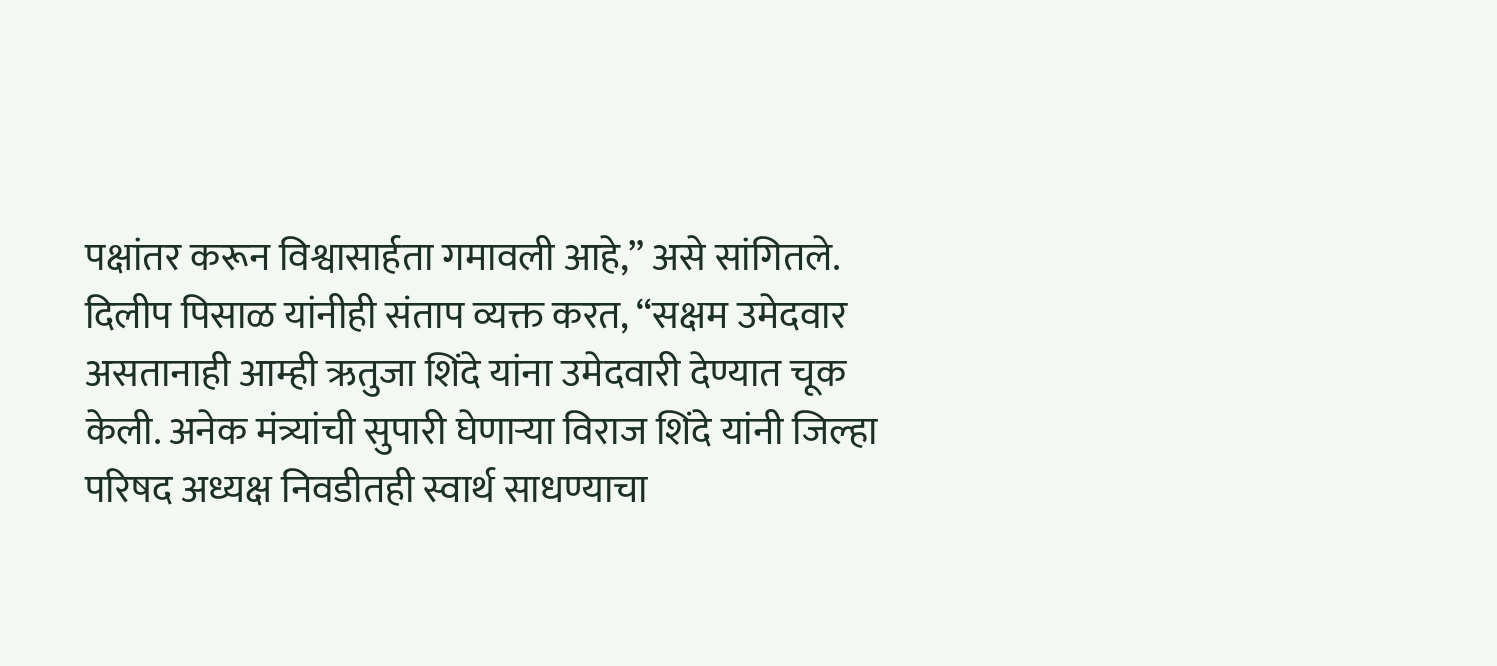पक्षांतर करून विश्वासार्हता गमावली आहे,” असे सांगितले.
दिलीप पिसाळ यांनीही संताप व्यक्त करत, “सक्षम उमेदवार असतानाही आम्ही ऋतुजा शिंदे यांना उमेदवारी देण्यात चूक केली. अनेक मंत्र्यांची सुपारी घेणाऱ्या विराज शिंदे यांनी जिल्हा परिषद अध्यक्ष निवडीतही स्वार्थ साधण्याचा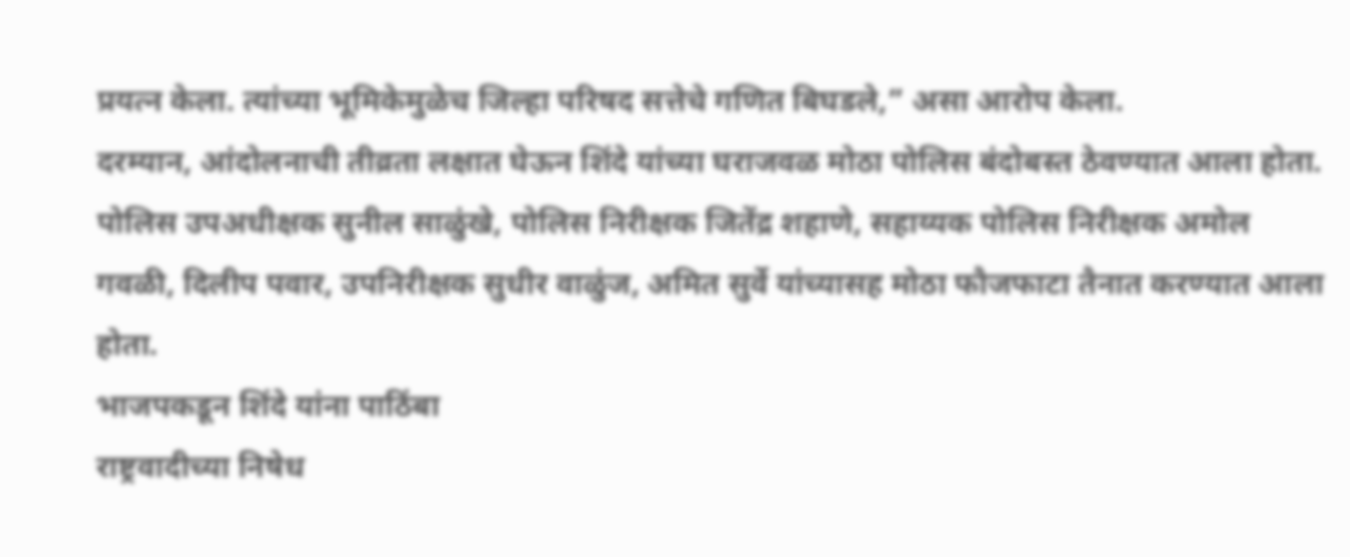प्रयत्न केला. त्यांच्या भूमिकेमुळेच जिल्हा परिषद सत्तेचे गणित बिघडले,” असा आरोप केला.
दरम्यान, आंदोलनाची तीव्रता लक्षात घेऊन शिंदे यांच्या घराजवळ मोठा पोलिस बंदोबस्त ठेवण्यात आला होता. पोलिस उपअधीक्षक सुनील साळुंखे, पोलिस निरीक्षक जितेंद्र शहाणे, सहाय्यक पोलिस निरीक्षक अमोल गवळी, दिलीप पवार, उपनिरीक्षक सुधीर वाळुंज, अमित सुर्वे यांच्यासह मोठा फौजफाटा तैनात करण्यात आला होता.
भाजपकडून शिंदे यांना पाठिंबा
राष्ट्रवादीच्या निषेध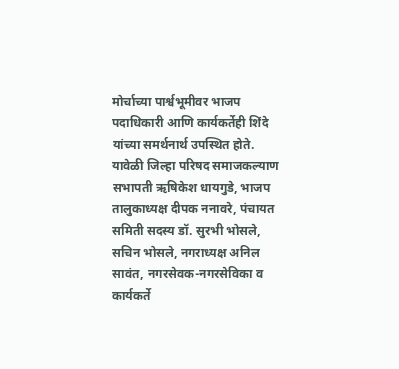मोर्चाच्या पार्श्वभूमीवर भाजप पदाधिकारी आणि कार्यकर्तेही शिंदे यांच्या समर्थनार्थ उपस्थित होते. यावेळी जिल्हा परिषद समाजकल्याण सभापती ऋषिकेश धायगुडे, भाजप तालुकाध्यक्ष दीपक ननावरे, पंचायत समिती सदस्य डॉ. सुरभी भोसले, सचिन भोसले, नगराध्यक्ष अनिल सावंत, नगरसेवक-नगरसेविका व कार्यकर्ते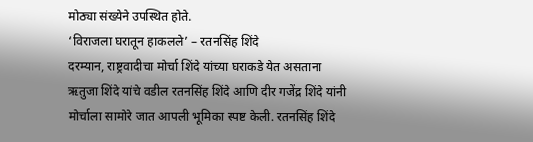मोठ्या संख्येने उपस्थित होते.
‘विराजला घरातून हाकलले’ – रतनसिंह शिंदे
दरम्यान, राष्ट्रवादीचा मोर्चा शिंदे यांच्या घराकडे येत असताना ऋतुजा शिंदे यांचे वडील रतनसिंह शिंदे आणि दीर गजेंद्र शिंदे यांनी मोर्चाला सामोरे जात आपली भूमिका स्पष्ट केली. रतनसिंह शिंदे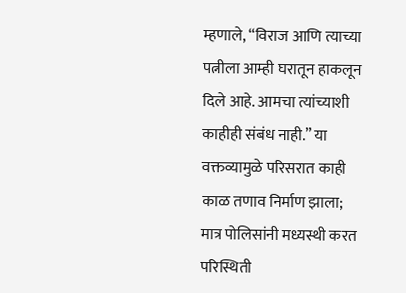म्हणाले, “विराज आणि त्याच्या पत्नीला आम्ही घरातून हाकलून दिले आहे. आमचा त्यांच्याशी काहीही संबंध नाही.” या वक्तव्यामुळे परिसरात काही काळ तणाव निर्माण झाला; मात्र पोलिसांनी मध्यस्थी करत परिस्थिती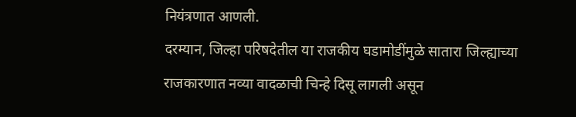नियंत्रणात आणली.
दरम्यान, जिल्हा परिषदेतील या राजकीय घडामोडींमुळे सातारा जिल्ह्याच्या राजकारणात नव्या वादळाची चिन्हे दिसू लागली असून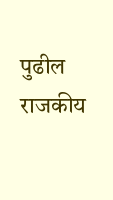पुढील राजकीय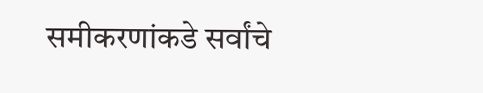समीकरणांकडे सर्वांचे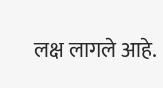लक्ष लागले आहे.